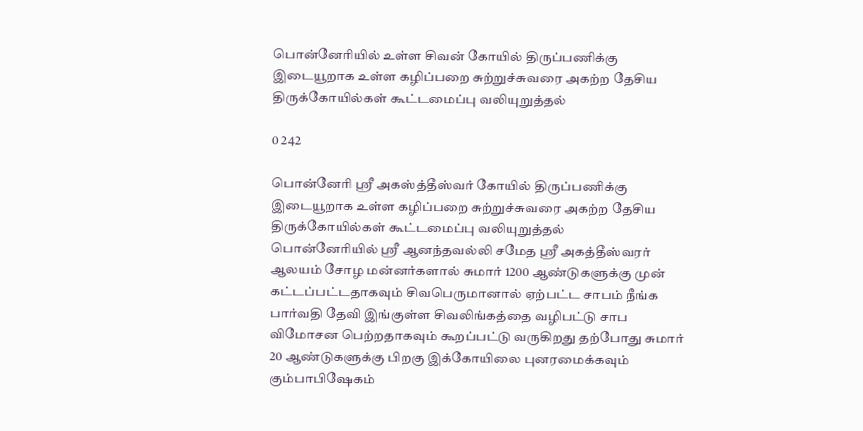பொன்னேரியில் உள்ள சிவன் கோயில் திருப்பணிக்கு இடையூறாக உள்ள கழிப்பறை சுற்றுச்சுவரை அகற்ற தேசிய திருக்கோயில்கள் கூட்டமைப்பு வலியுறுத்தல்

0 242

பொன்னேரி ஸ்ரீ அகஸ்த்தீஸ்வர் கோயில் திருப்பணிக்கு இடையூறாக உள்ள கழிப்பறை சுற்றுச்சுவரை அகற்ற தேசிய திருக்கோயில்கள் கூட்டமைப்பு வலியுறுத்தல்
பொன்னேரியில் ஸ்ரீ ஆனந்தவல்லி சமேத ஸ்ரீ அகத்தீஸ்வரர் ஆலயம் சோழ மன்னர்களால் சுமார் 1200 ஆண்டுகளுக்கு முன் கட்டப்பட்டதாகவும் சிவபெருமானால் ஏற்பட்ட சாபம் நீங்க பார்வதி தேவி இங்குள்ள சிவலிங்கத்தை வழிபட்டு சாப விமோசன பெற்றதாகவும் கூறப்பட்டு வருகிறது தற்போது சுமார் 20 ஆண்டுகளுக்கு பிறகு இக்கோயிலை புனரமைக்கவும் கும்பாபிஷேகம்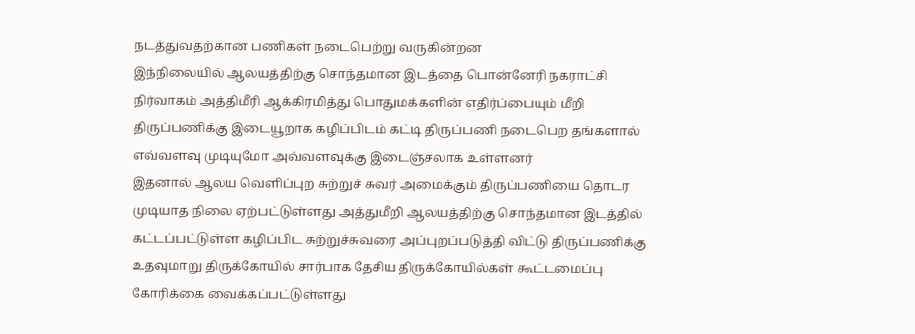நடத்துவதற்கான பணிகள் நடைபெற்று வருகின்றன
இந்நிலையில் ஆலயத்திற்கு சொந்தமான இடத்தை பொன்னேரி நகராட்சி நிர்வாகம் அத்திமீரி ஆக்கிரமித்து பொதுமக்களின் எதிர்ப்பையும் மீறி திருப்பணிக்கு இடையூறாக கழிப்பிடம் கட்டி திருப்பணி நடைபெற தங்களால் எவ்வளவு முடியுமோ அவ்வளவுக்கு இடைஞ்சலாக உள்ளனர்
இதனால் ஆலய வெளிப்புற சுற்றுச் சுவர் அமைக்கும் திருப்பணியை தொடர முடியாத நிலை ஏற்பட்டுள்ளது அத்துமீறி ஆலயத்திற்கு சொந்தமான இடத்தில் கட்டப்பட்டுள்ள கழிப்பிட சுற்றுச்சுவரை அப்புறப்படுத்தி விட்டு திருப்பணிக்கு உதவுமாறு திருக்கோயில் சார்பாக தேசிய திருக்கோயில்கள் கூட்டமைப்பு கோரிக்கை வைக்கப்பட்டுள்ளது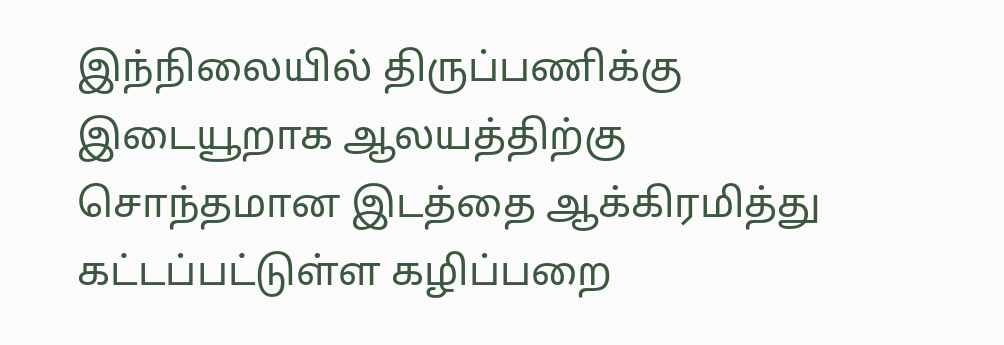இந்நிலையில் திருப்பணிக்கு இடையூறாக ஆலயத்திற்கு சொந்தமான இடத்தை ஆக்கிரமித்து கட்டப்பட்டுள்ள கழிப்பறை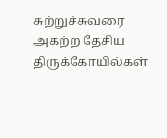சுற்றுச்சுவரை அகற்ற தேசிய திருக்கோயில்கள்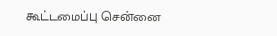கூட்டமைப்பு சென்னை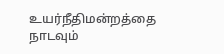உயர்நீதிமன்றத்தை நாடவும்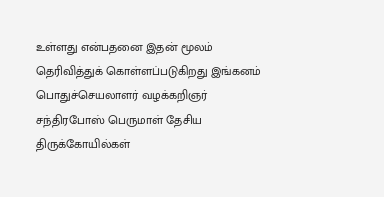உள்ளது என்பதனை இதன் மூலம் தெரிவித்துக் கொள்ளப்படுகிறது இங்கனம் பொதுச்செயலாளர் வழக்கறிஞர் சந்திரபோஸ் பெருமாள் தேசிய திருக்கோயில்கள்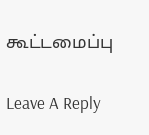கூட்டமைப்பு

Leave A Reply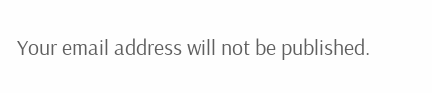Your email address will not be published.